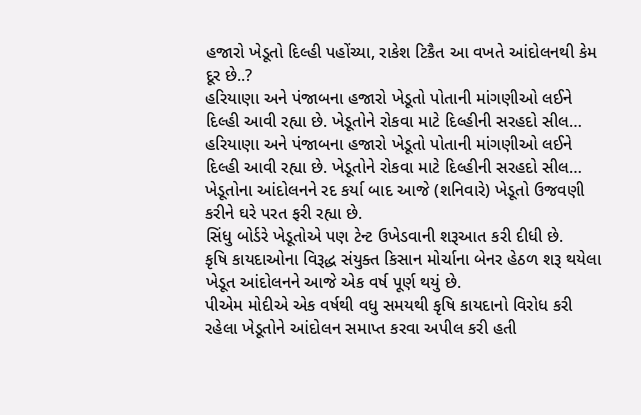હજારો ખેડૂતો દિલ્હી પહોંચ્યા, રાકેશ ટિકૈત આ વખતે આંદોલનથી કેમ દૂર છે..?
હરિયાણા અને પંજાબના હજારો ખેડૂતો પોતાની માંગણીઓ લઈને દિલ્હી આવી રહ્યા છે. ખેડૂતોને રોકવા માટે દિલ્હીની સરહદો સીલ…
હરિયાણા અને પંજાબના હજારો ખેડૂતો પોતાની માંગણીઓ લઈને દિલ્હી આવી રહ્યા છે. ખેડૂતોને રોકવા માટે દિલ્હીની સરહદો સીલ…
ખેડૂતોના આંદોલનને રદ કર્યા બાદ આજે (શનિવારે) ખેડૂતો ઉજવણી કરીને ઘરે પરત ફરી રહ્યા છે.
સિંધુ બોર્ડરે ખેડૂતોએ પણ ટેન્ટ ઉખેડવાની શરૂઆત કરી દીધી છે.
કૃષિ કાયદાઓના વિરૂદ્ધ સંયુક્ત કિસાન મોર્ચાના બેનર હેઠળ શરૂ થયેલા ખેડૂત આંદોલનને આજે એક વર્ષ પૂર્ણ થયું છે.
પીએમ મોદીએ એક વર્ષથી વધુ સમયથી કૃષિ કાયદાનો વિરોધ કરી રહેલા ખેડૂતોને આંદોલન સમાપ્ત કરવા અપીલ કરી હતી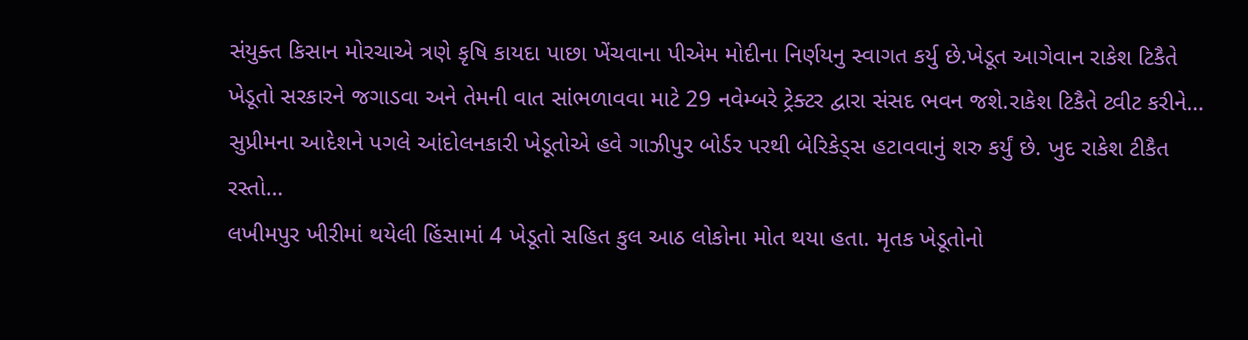સંયુક્ત કિસાન મોરચાએ ત્રણે કૃષિ કાયદા પાછા ખેંચવાના પીએમ મોદીના નિર્ણયનુ સ્વાગત કર્યુ છે.ખેડૂત આગેવાન રાકેશ ટિકૈતે
ખેડૂતો સરકારને જગાડવા અને તેમની વાત સાંભળાવવા માટે 29 નવેમ્બરે ટ્રેક્ટર દ્વારા સંસદ ભવન જશે.રાકેશ ટિકૈતે ટ્વીટ કરીને…
સુપ્રીમના આદેશને પગલે આંદોલનકારી ખેડૂતોએ હવે ગાઝીપુર બોર્ડર પરથી બેરિકેડ્સ હટાવવાનું શરુ કર્યું છે. ખુદ રાકેશ ટીકૈત રસ્તો…
લખીમપુર ખીરીમાં થયેલી હિંસામાં 4 ખેડૂતો સહિત કુલ આઠ લોકોના મોત થયા હતા. મૃતક ખેડૂતોનો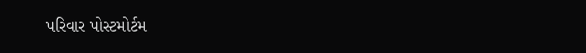પરિવાર પોસ્ટમોર્ટમ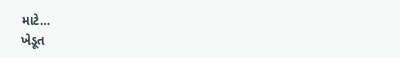માટે…
ખેડૂત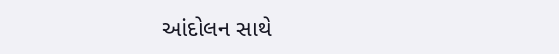આંદોલન સાથે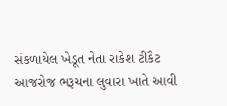સંકળાયેલ ખેડૂત નેતા રાકેશ ટીકૈટ આજરોજ ભરૂચના લુવારા ખાતે આવી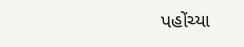પહોંચ્યા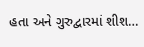હતા અને ગુરુદ્વારમાં શીશ…